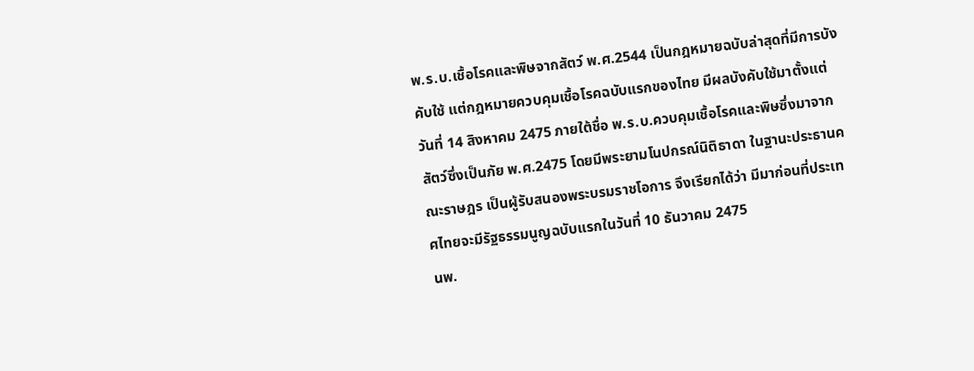พ.ร.บ.เชื้อโรคและพิษจากสัตว์ พ.ศ.2544 เป็นกฎหมายฉบับล่าสุดที่มีการบังคับใช้ แต่กฎหมายควบคุมเชื้อโรคฉบับแรกของไทย มีผลบังคับใช้มาตั้งแต่วันที่ 14 สิงหาคม 2475 ภายใต้ชื่อ พ.ร.บ.ควบคุมเชื้อโรคและพิษซึ่งมาจากสัตว์ซึ่งเป็นภัย พ.ศ.2475 โดยมีพระยามโนปกรณ์นิติธาดา ในฐานะประธานคณะราษฎร เป็นผู้รับสนองพระบรมราชโอการ จึงเรียกได้ว่า มีมาก่อนที่ประเทศไทยจะมีรัฐธรรมนูญฉบับแรกในวันที่ 10 ธันวาคม 2475
นพ.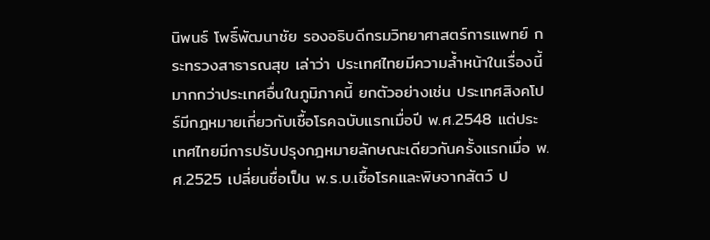นิพนธ์ โพธิ์พัฒนาชัย รองอธิบดีกรมวิทยาศาสตร์การแพทย์ กระทรวงสาธารณสุข เล่าว่า ประเทศไทยมีความล้ำหน้าในเรื่องนี้มากกว่าประเทศอื่นในภูมิภาคนี้ ยกตัวอย่างเช่น ประเทศสิงคโปร์มีกฎหมายเกี่ยวกับเชื้อโรคฉบับแรกเมื่อปี พ.ศ.2548 แต่ประเทศไทยมีการปรับปรุงกฎหมายลักษณะเดียวกันครั้งแรกเมื่อ พ.ศ.2525 เปลี่ยนชื่อเป็น พ.ร.บ.เชื้อโรคและพิษจากสัตว์ ป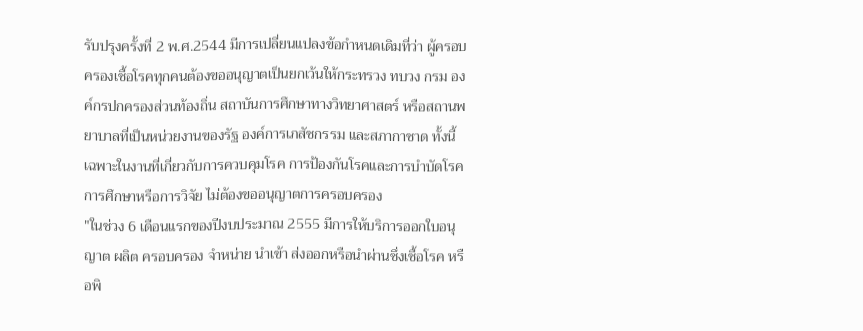รับปรุงครั้งที่ 2 พ.ศ.2544 มีการเปลี่ยนแปลงข้อกำหนดเดิมที่ว่า ผู้ครอบครองเชื้อโรคทุกคนต้องขออนุญาตเป็นยกเว้นให้กระทรวง ทบวง กรม องค์กรปกครองส่วนท้องถิ่น สถาบันการศึกษาทางวิทยาศาสตร์ หรือสถานพยาบาลที่เป็นหน่วยงานของรัฐ องค์การเภสัชกรรม และสภากาชาด ทั้งนี้ เฉพาะในงานที่เกี่ยวกับการควบคุมโรค การป้องกันโรคและการบำบัดโรค การศึกษาหรือการวิจัย ไม่ต้องขออนุญาตการครอบครอง
"ในช่วง 6 เดือนแรกของปีงบประมาณ 2555 มีการให้บริการออกใบอนุญาต ผลิต ครอบครอง จำหน่าย นำเข้า ส่งออกหรือนำผ่านซึ่งเชื้อโรค หรือพิ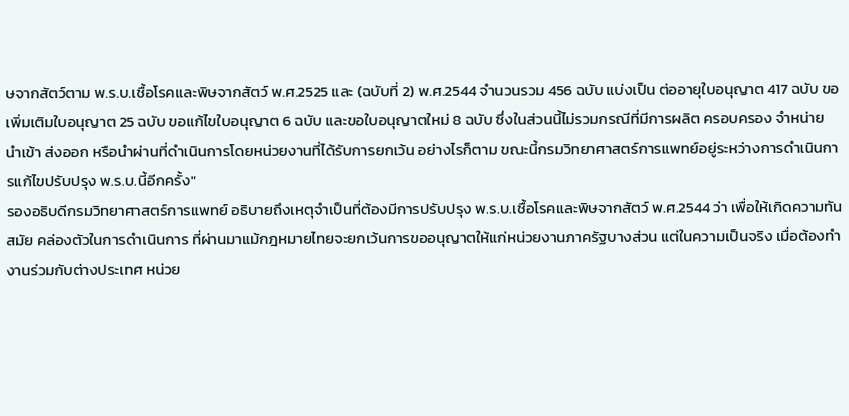ษจากสัตว์ตาม พ.ร.บ.เชื้อโรคและพิษจากสัตว์ พ.ศ.2525 และ (ฉบับที่ 2) พ.ศ.2544 จำนวนรวม 456 ฉบับ แบ่งเป็น ต่ออายุใบอนุญาต 417 ฉบับ ขอเพิ่มเติมใบอนุญาต 25 ฉบับ ขอแก้ไขใบอนุญาต 6 ฉบับ และขอใบอนุญาตใหม่ 8 ฉบับ ซึ่งในส่วนนี้ไม่รวมกรณีที่มีการผลิต ครอบครอง จำหน่าย นำเข้า ส่งออก หรือนำผ่านที่ดำเนินการโดยหน่วยงานที่ได้รับการยกเว้น อย่างไรก็ตาม ขณะนี้กรมวิทยาศาสตร์การแพทย์อยู่ระหว่างการดำเนินการแก้ไขปรับปรุง พ.ร.บ.นี้อีกครั้ง"
รองอธิบดีกรมวิทยาศาสตร์การแพทย์ อธิบายถึงเหตุจำเป็นที่ต้องมีการปรับปรุง พ.ร.บ.เชื้อโรคและพิษจากสัตว์ พ.ศ.2544 ว่า เพื่อให้เกิดความทันสมัย คล่องตัวในการดำเนินการ ที่ผ่านมาแม้กฎหมายไทยจะยกเว้นการขออนุญาตให้แก่หน่วยงานภาครัฐบางส่วน แต่ในความเป็นจริง เมื่อต้องทำงานร่วมกับต่างประเทศ หน่วย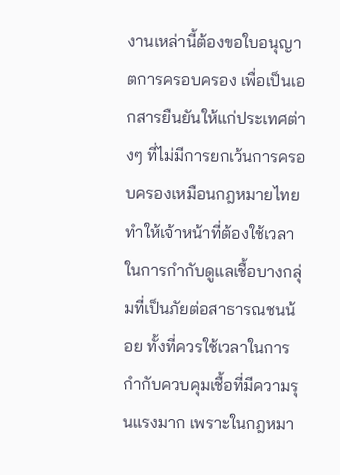งานเหล่านี้ต้องขอใบอนุญาตการครอบครอง เพื่อเป็นเอกสารยืนยันให้แก่ประเทศต่างๆ ที่ไม่มีการยกเว้นการครอบครองเหมือนกฎหมายไทย ทำให้เจ้าหน้าที่ต้องใช้เวลาในการกำกับดูแลเชื้อบางกลุ่มที่เป็นภัยต่อสาธารณชนน้อย ทั้งที่ควรใช้เวลาในการกำกับควบคุมเชื้อที่มีความรุนแรงมาก เพราะในกฎหมา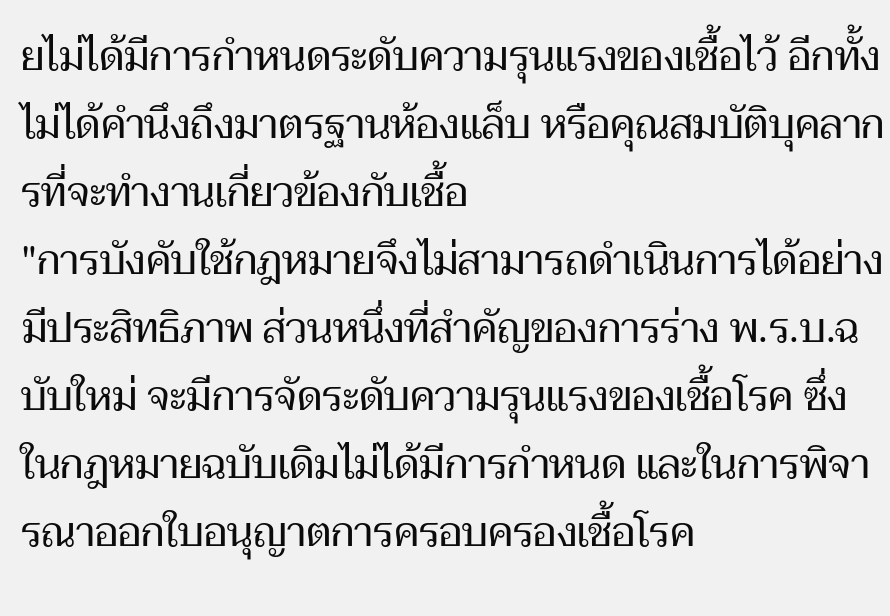ยไม่ได้มีการกำหนดระดับความรุนแรงของเชื้อไว้ อีกทั้งไม่ได้คำนึงถึงมาตรฐานห้องแล็บ หรือคุณสมบัติบุคลากรที่จะทำงานเกี่ยวข้องกับเชื้อ
"การบังคับใช้กฎหมายจึงไม่สามารถดำเนินการได้อย่างมีประสิทธิภาพ ส่วนหนึ่งที่สำคัญของการร่าง พ.ร.บ.ฉบับใหม่ จะมีการจัดระดับความรุนแรงของเชื้อโรค ซึ่งในกฎหมายฉบับเดิมไม่ได้มีการกำหนด และในการพิจารณาออกใบอนุญาตการครอบครองเชื้อโรค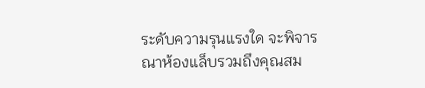ระดับความรุนแรงใด จะพิจารณาห้องแล็บรวมถึงคุณสม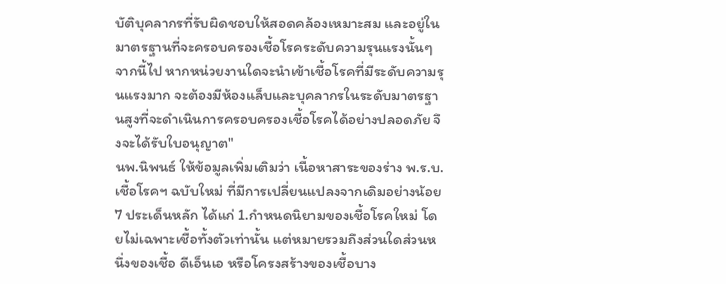บัติบุคลากรที่รับผิดชอบให้สอดคล้องเหมาะสม และอยู่ในมาตรฐานที่จะครอบครองเชื้อโรคระดับความรุนแรงนั้นๆ จากนี้ไป หากหน่วยงานใดจะนำเข้าเชื้อโรคที่มีระดับความรุนแรงมาก จะต้องมีห้องแล็บและบุคลากรในระดับมาตรฐานสูงที่จะดำเนินการครอบครองเชื้อโรคได้อย่างปลอดภัย จึงจะได้รับใบอนุญาต"
นพ.นิพนธ์ ให้ข้อมูลเพิ่มเติมว่า เนื้อหาสาระของร่าง พ.ร.บ.เชื้อโรคฯ ฉบับใหม่ ที่มีการเปลี่ยนแปลงจากเดิมอย่างน้อย 7 ประเด็นหลัก ได้แก่ 1.กำหนดนิยามของเชื้อโรคใหม่ โดยไม่เฉพาะเชื้อทั้งตัวเท่านั้น แต่หมายรวมถึงส่วนใดส่วนหนึ่งของเชื้อ ดีเอ็นเอ หรือโครงสร้างของเชื้อบาง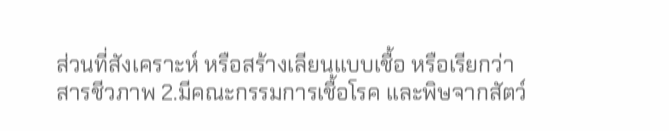ส่วนที่สังเคราะห์ หรือสร้างเลียนแบบเชื้อ หรือเรียกว่า สารชีวภาพ 2.มีคณะกรรมการเชื้อโรค และพิษจากสัตว์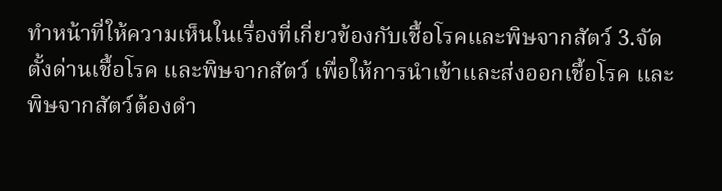ทำหน้าที่ให้ความเห็นในเรื่องที่เกี่ยวข้องกับเชื้อโรคและพิษจากสัตว์ 3.จัดตั้งด่านเชื้อโรค และพิษจากสัตว์ เพื่อให้การนำเข้าและส่งออกเชื้อโรค และพิษจากสัตว์ต้องดำ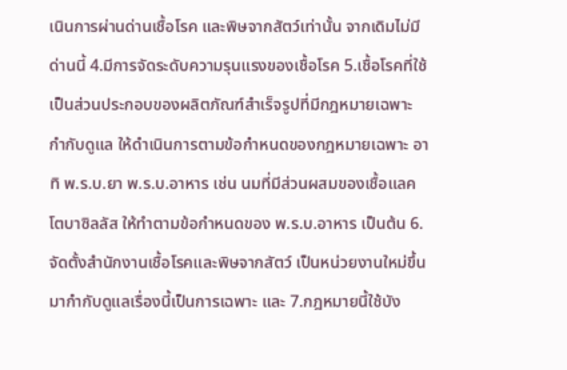เนินการผ่านด่านเชื้อโรค และพิษจากสัตว์เท่านั้น จากเดิมไม่มีด่านนี้ 4.มีการจัดระดับความรุนแรงของเชื้อโรค 5.เชื้อโรคที่ใช้เป็นส่วนประกอบของผลิตภัณฑ์สำเร็จรูปที่มีกฎหมายเฉพาะกำกับดูแล ให้ดำเนินการตามข้อกำหนดของกฎหมายเฉพาะ อาทิ พ.ร.บ.ยา พ.ร.บ.อาหาร เช่น นมที่มีส่วนผสมของเชื้อแลคโตบาซิลลัส ให้ทำตามข้อกำหนดของ พ.ร.บ.อาหาร เป็นต้น 6.จัดตั้งสำนักงานเชื้อโรคและพิษจากสัตว์ เป็นหน่วยงานใหม่ขึ้นมากำกับดูแลเรื่องนี้เป็นการเฉพาะ และ 7.กฎหมายนี้ใช้บัง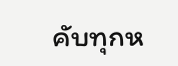คับทุกห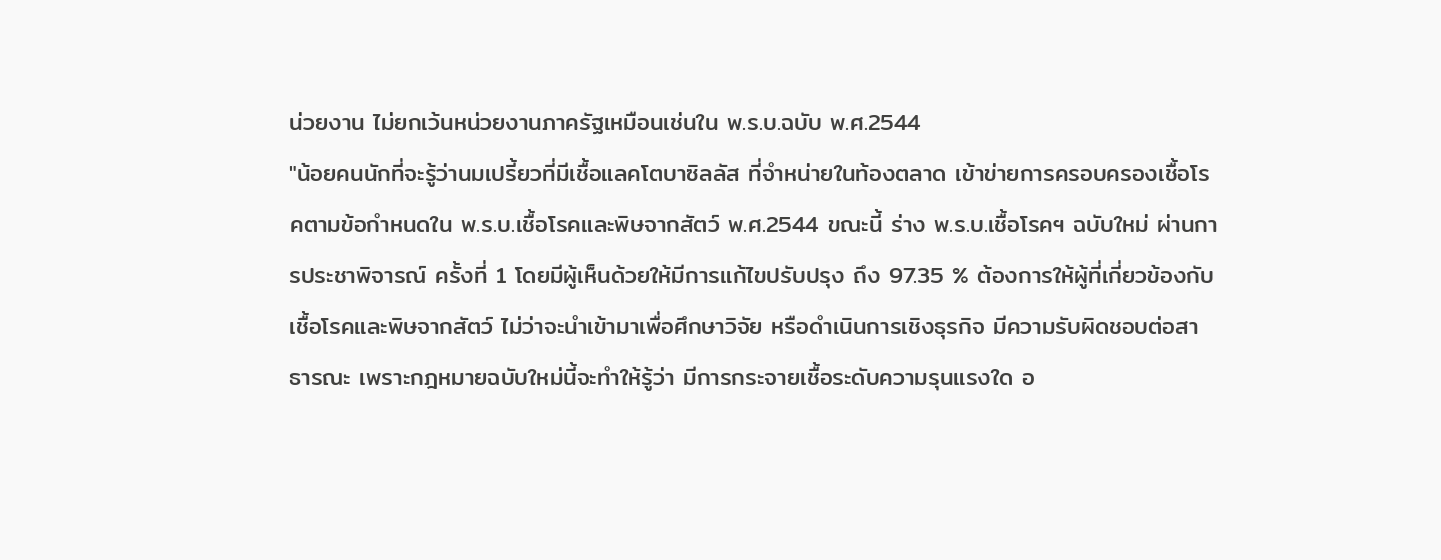น่วยงาน ไม่ยกเว้นหน่วยงานภาครัฐเหมือนเช่นใน พ.ร.บ.ฉบับ พ.ศ.2544
"น้อยคนนักที่จะรู้ว่านมเปรี้ยวที่มีเชื้อแลคโตบาซิลลัส ที่จำหน่ายในท้องตลาด เข้าข่ายการครอบครองเชื้อโรคตามข้อกำหนดใน พ.ร.บ.เชื้อโรคและพิษจากสัตว์ พ.ศ.2544 ขณะนี้ ร่าง พ.ร.บ.เชื้อโรคฯ ฉบับใหม่ ผ่านการประชาพิจารณ์ ครั้งที่ 1 โดยมีผู้เห็นด้วยให้มีการแก้ไขปรับปรุง ถึง 97.35 % ต้องการให้ผู้ที่เกี่ยวข้องกับเชื้อโรคและพิษจากสัตว์ ไม่ว่าจะนำเข้ามาเพื่อศึกษาวิจัย หรือดำเนินการเชิงธุรกิจ มีความรับผิดชอบต่อสาธารณะ เพราะกฎหมายฉบับใหม่นี้จะทำให้รู้ว่า มีการกระจายเชื้อระดับความรุนแรงใด อ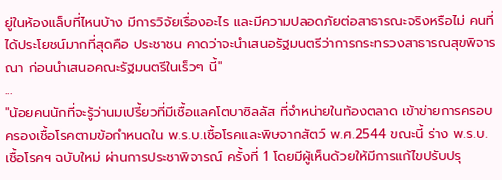ยู่ในห้องแล็บที่ไหนบ้าง มีการวิจัยเรื่องอะไร และมีความปลอดภัยต่อสาธารณะจริงหรือไม่ คนที่ได้ประโยชน์มากที่สุดคือ ประชาชน คาดว่าจะนำเสนอรัฐมนตรีว่าการกระทรวงสาธารณสุขพิจารณา ก่อนนำเสนอคณะรัฐมนตรีในเร็วๆ นี้"
...
"น้อยคนนักที่จะรู้ว่านมเปรี้ยวที่มีเชื้อแลคโตบาซิลลัส ที่จำหน่ายในท้องตลาด เข้าข่ายการครอบครองเชื้อโรคตามข้อกำหนดใน พ.ร.บ.เชื้อโรคและพิษจากสัตว์ พ.ศ.2544 ขณะนี้ ร่าง พ.ร.บ.เชื้อโรคฯ ฉบับใหม่ ผ่านการประชาพิจารณ์ ครั้งที่ 1 โดยมีผู้เห็นด้วยให้มีการแก้ไขปรับปรุ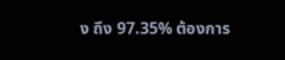ง ถึง 97.35% ต้องการ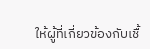ให้ผู้ที่เกี่ยวข้องกับเชื้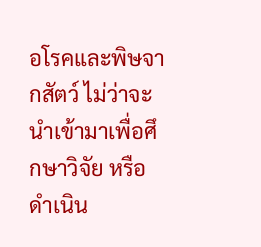อโรคและพิษจากสัตว์ ไม่ว่าจะนำเข้ามาเพื่อศึกษาวิจัย หรือดำเนิน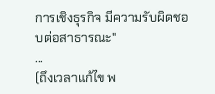การเชิงธุรกิจ มีความรับผิดชอบต่อสาธารณะ"
...
(ถึงเวลาแก้ไข พ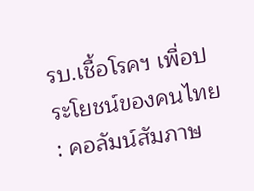รบ.เชื้อโรคฯ เพื่อประโยชน์ของคนไทย : คอลัมน์สัมภาษ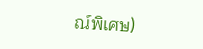ณ์พิเศษ)